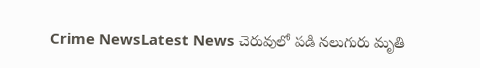Crime NewsLatest News చెరువులో పడి నలుగురు మృతి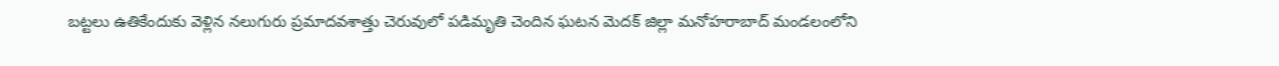బట్టలు ఉతికేందుకు వెళ్లిన నలుగురు ప్రమాదవశాత్తు చెరువులో పడిమృతి చెందిన ఘటన మెదక్ జిల్లా మనోహరాబాద్ మండలంలోని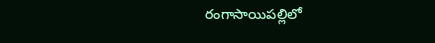రంగాసాయిపల్లిలో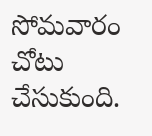సోమవారం చోటు చేసుకుంది.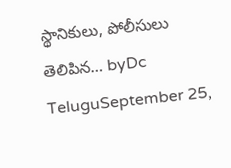స్థానికులు, పోలీసులు తెలిపిన… byDc TeluguSeptember 25,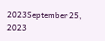2023September 25, 2023